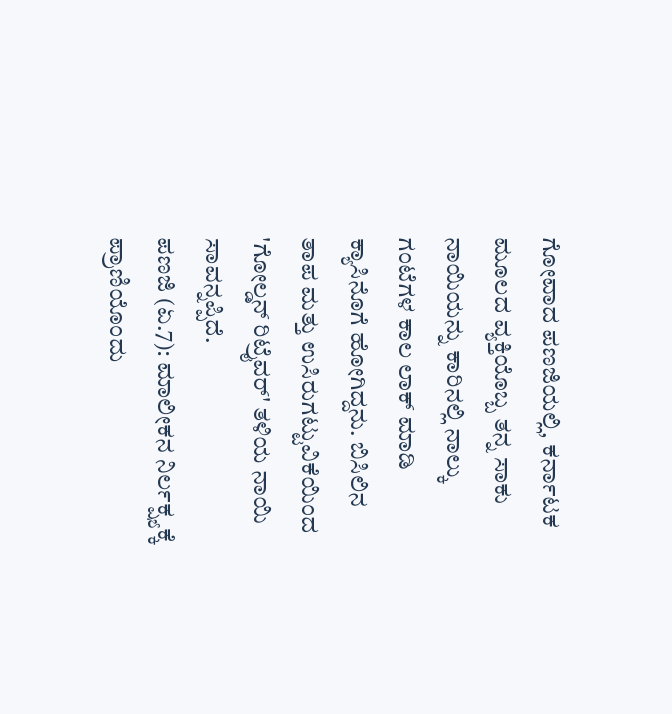ಗೋವಾದ ಪಣಜಿಯಲ್ಲಿ, ಕರ್ನಾಟಕ ಮೂಲದ ವ್ಯಕ್ತಿಯೊಬ್ಬ ತನ್ನ ಸಾಕು ನಾಯಿಯನ್ನು ಕಾರಿನಲ್ಲಿ ನಾಲ್ಕು ಗಂಟೆಗಳ ಕಾಲ ಲಾಕ್ ಮಾಡಿ ಕ್ಯಾಸಿನೊಗೆ ಹೋಗಿದ್ದನು. ಬಿಸಿಲಿನ ತಾಪ ಮತ್ತು ಉಸಿರುಗಟ್ಟುವಿಕೆಯಿಂದ 'ಗೋಲ್ಡನ್ ರಿಟ್ರೈವರ್' ತಳಿಯ ನಾಯಿ ಸಾವನ್ನಪ್ಪಿದೆ.
ಪಣಜಿ (ಏ.7): ಮಾಲೀಕನ ನಿರ್ಲಕ್ಷ್ಯಕ್ಕೆ ಪ್ರಾಣಿಯೊಂದು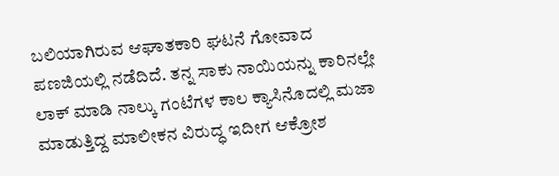ಬಲಿಯಾಗಿರುವ ಆಘಾತಕಾರಿ ಘಟನೆ ಗೋವಾದ ಪಣಜಿಯಲ್ಲಿ ನಡೆದಿದೆ. ತನ್ನ ಸಾಕು ನಾಯಿಯನ್ನು ಕಾರಿನಲ್ಲೇ ಲಾಕ್ ಮಾಡಿ ನಾಲ್ಕು ಗಂಟೆಗಳ ಕಾಲ ಕ್ಯಾಸಿನೊದಲ್ಲಿ ಮಜಾ ಮಾಡುತ್ತಿದ್ದ ಮಾಲೀಕನ ವಿರುದ್ಧ ಇದೀಗ ಆಕ್ರೋಶ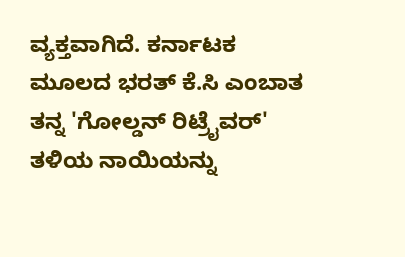ವ್ಯಕ್ತವಾಗಿದೆ. ಕರ್ನಾಟಕ ಮೂಲದ ಭರತ್ ಕೆ.ಸಿ ಎಂಬಾತ ತನ್ನ 'ಗೋಲ್ಡನ್ ರಿಟ್ರೈವರ್' ತಳಿಯ ನಾಯಿಯನ್ನು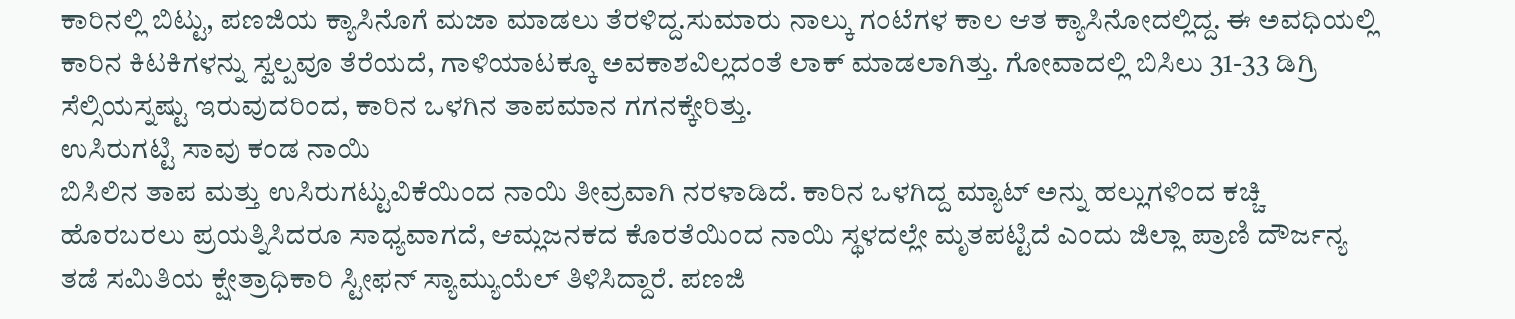ಕಾರಿನಲ್ಲಿ ಬಿಟ್ಟು, ಪಣಜಿಯ ಕ್ಯಾಸಿನೊಗೆ ಮಜಾ ಮಾಡಲು ತೆರಳಿದ್ದ.ಸುಮಾರು ನಾಲ್ಕು ಗಂಟೆಗಳ ಕಾಲ ಆತ ಕ್ಯಾಸಿನೋದಲ್ಲಿದ್ದ. ಈ ಅವಧಿಯಲ್ಲಿ ಕಾರಿನ ಕಿಟಕಿಗಳನ್ನು ಸ್ವಲ್ಪವೂ ತೆರೆಯದೆ, ಗಾಳಿಯಾಟಕ್ಕೂ ಅವಕಾಶವಿಲ್ಲದಂತೆ ಲಾಕ್ ಮಾಡಲಾಗಿತ್ತು. ಗೋವಾದಲ್ಲಿ ಬಿಸಿಲು 31-33 ಡಿಗ್ರಿ ಸೆಲ್ಸಿಯಸ್ನಷ್ಟು ಇರುವುದರಿಂದ, ಕಾರಿನ ಒಳಗಿನ ತಾಪಮಾನ ಗಗನಕ್ಕೇರಿತ್ತು.
ಉಸಿರುಗಟ್ಟಿ ಸಾವು ಕಂಡ ನಾಯಿ
ಬಿಸಿಲಿನ ತಾಪ ಮತ್ತು ಉಸಿರುಗಟ್ಟುವಿಕೆಯಿಂದ ನಾಯಿ ತೀವ್ರವಾಗಿ ನರಳಾಡಿದೆ. ಕಾರಿನ ಒಳಗಿದ್ದ ಮ್ಯಾಟ್ ಅನ್ನು ಹಲ್ಲುಗಳಿಂದ ಕಚ್ಚಿ ಹೊರಬರಲು ಪ್ರಯತ್ನಿಸಿದರೂ ಸಾಧ್ಯವಾಗದೆ, ಆಮ್ಲಜನಕದ ಕೊರತೆಯಿಂದ ನಾಯಿ ಸ್ಥಳದಲ್ಲೇ ಮೃತಪಟ್ಟಿದೆ ಎಂದು ಜಿಲ್ಲಾ ಪ್ರಾಣಿ ದೌರ್ಜನ್ಯ ತಡೆ ಸಮಿತಿಯ ಕ್ಷೇತ್ರಾಧಿಕಾರಿ ಸ್ಟೀಫನ್ ಸ್ಯಾಮ್ಯುಯೆಲ್ ತಿಳಿಸಿದ್ದಾರೆ. ಪಣಜಿ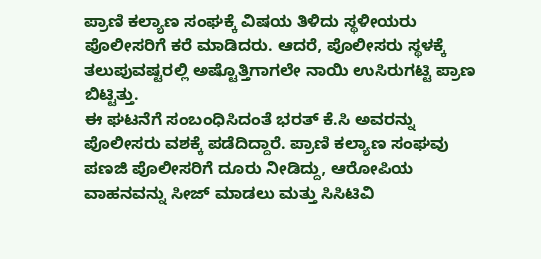ಪ್ರಾಣಿ ಕಲ್ಯಾಣ ಸಂಘಕ್ಕೆ ವಿಷಯ ತಿಳಿದು ಸ್ಥಳೀಯರು ಪೊಲೀಸರಿಗೆ ಕರೆ ಮಾಡಿದರು. ಆದರೆ, ಪೊಲೀಸರು ಸ್ಥಳಕ್ಕೆ ತಲುಪುವಷ್ಟರಲ್ಲಿ ಅಷ್ಟೊತ್ತಿಗಾಗಲೇ ನಾಯಿ ಉಸಿರುಗಟ್ಟಿ ಪ್ರಾಣ ಬಿಟ್ಟಿತ್ತು.
ಈ ಘಟನೆಗೆ ಸಂಬಂಧಿಸಿದಂತೆ ಭರತ್ ಕೆ.ಸಿ ಅವರನ್ನು ಪೊಲೀಸರು ವಶಕ್ಕೆ ಪಡೆದಿದ್ದಾರೆ. ಪ್ರಾಣಿ ಕಲ್ಯಾಣ ಸಂಘವು ಪಣಜಿ ಪೊಲೀಸರಿಗೆ ದೂರು ನೀಡಿದ್ದು, ಆರೋಪಿಯ ವಾಹನವನ್ನು ಸೀಜ್ ಮಾಡಲು ಮತ್ತು ಸಿಸಿಟಿವಿ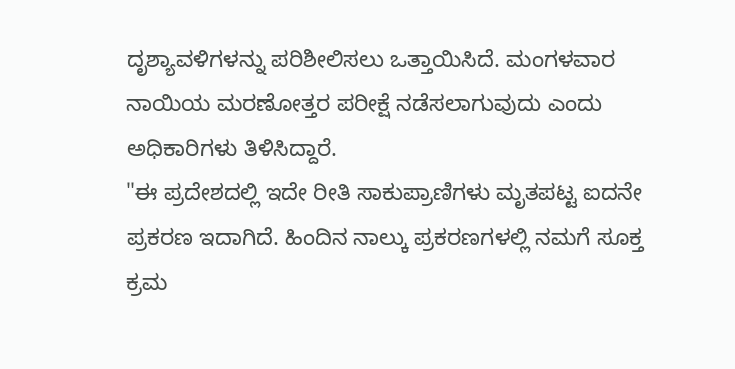ದೃಶ್ಯಾವಳಿಗಳನ್ನು ಪರಿಶೀಲಿಸಲು ಒತ್ತಾಯಿಸಿದೆ. ಮಂಗಳವಾರ ನಾಯಿಯ ಮರಣೋತ್ತರ ಪರೀಕ್ಷೆ ನಡೆಸಲಾಗುವುದು ಎಂದು ಅಧಿಕಾರಿಗಳು ತಿಳಿಸಿದ್ದಾರೆ.
"ಈ ಪ್ರದೇಶದಲ್ಲಿ ಇದೇ ರೀತಿ ಸಾಕುಪ್ರಾಣಿಗಳು ಮೃತಪಟ್ಟ ಐದನೇ ಪ್ರಕರಣ ಇದಾಗಿದೆ. ಹಿಂದಿನ ನಾಲ್ಕು ಪ್ರಕರಣಗಳಲ್ಲಿ ನಮಗೆ ಸೂಕ್ತ ಕ್ರಮ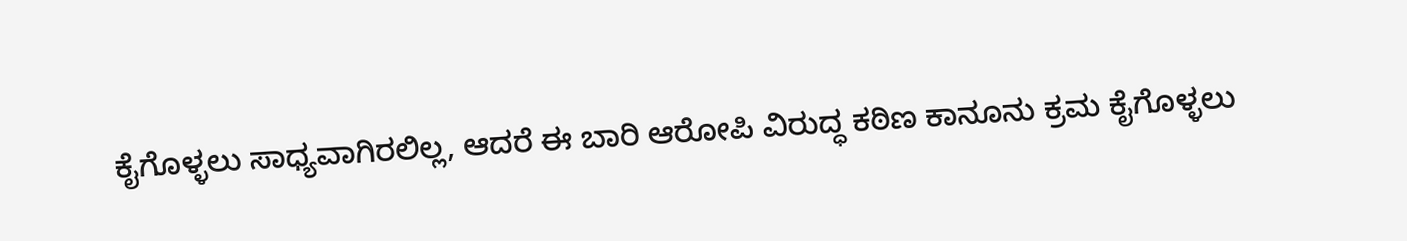ಕೈಗೊಳ್ಳಲು ಸಾಧ್ಯವಾಗಿರಲಿಲ್ಲ, ಆದರೆ ಈ ಬಾರಿ ಆರೋಪಿ ವಿರುದ್ಧ ಕಠಿಣ ಕಾನೂನು ಕ್ರಮ ಕೈಗೊಳ್ಳಲು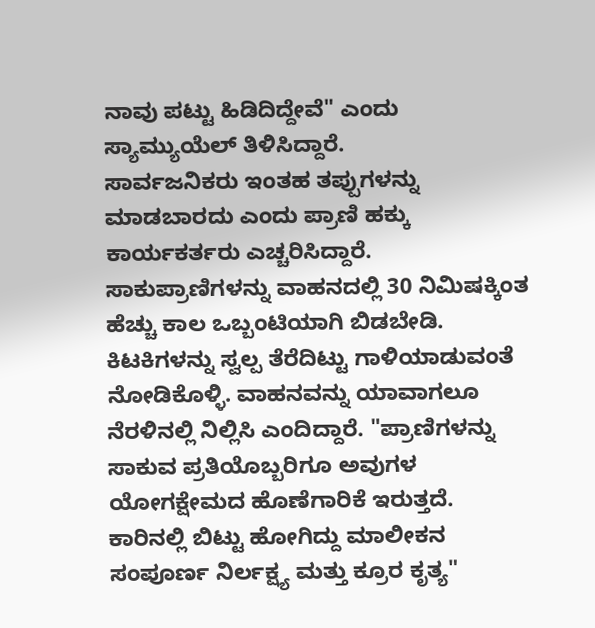ನಾವು ಪಟ್ಟು ಹಿಡಿದಿದ್ದೇವೆ" ಎಂದು ಸ್ಯಾಮ್ಯುಯೆಲ್ ತಿಳಿಸಿದ್ದಾರೆ.
ಸಾರ್ವಜನಿಕರು ಇಂತಹ ತಪ್ಪುಗಳನ್ನು ಮಾಡಬಾರದು ಎಂದು ಪ್ರಾಣಿ ಹಕ್ಕು ಕಾರ್ಯಕರ್ತರು ಎಚ್ಚರಿಸಿದ್ದಾರೆ. ಸಾಕುಪ್ರಾಣಿಗಳನ್ನು ವಾಹನದಲ್ಲಿ 30 ನಿಮಿಷಕ್ಕಿಂತ ಹೆಚ್ಚು ಕಾಲ ಒಬ್ಬಂಟಿಯಾಗಿ ಬಿಡಬೇಡಿ. ಕಿಟಕಿಗಳನ್ನು ಸ್ವಲ್ಪ ತೆರೆದಿಟ್ಟು ಗಾಳಿಯಾಡುವಂತೆ ನೋಡಿಕೊಳ್ಳಿ. ವಾಹನವನ್ನು ಯಾವಾಗಲೂ ನೆರಳಿನಲ್ಲಿ ನಿಲ್ಲಿಸಿ ಎಂದಿದ್ದಾರೆ. "ಪ್ರಾಣಿಗಳನ್ನು ಸಾಕುವ ಪ್ರತಿಯೊಬ್ಬರಿಗೂ ಅವುಗಳ ಯೋಗಕ್ಷೇಮದ ಹೊಣೆಗಾರಿಕೆ ಇರುತ್ತದೆ. ಕಾರಿನಲ್ಲಿ ಬಿಟ್ಟು ಹೋಗಿದ್ದು ಮಾಲೀಕನ ಸಂಪೂರ್ಣ ನಿರ್ಲಕ್ಷ್ಯ ಮತ್ತು ಕ್ರೂರ ಕೃತ್ಯ"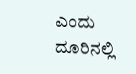ಎಂದು ದೂರಿನಲ್ಲಿ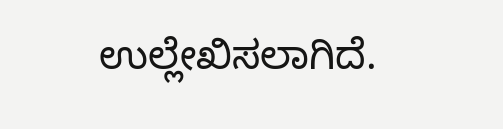ಉಲ್ಲೇಖಿಸಲಾಗಿದೆ.